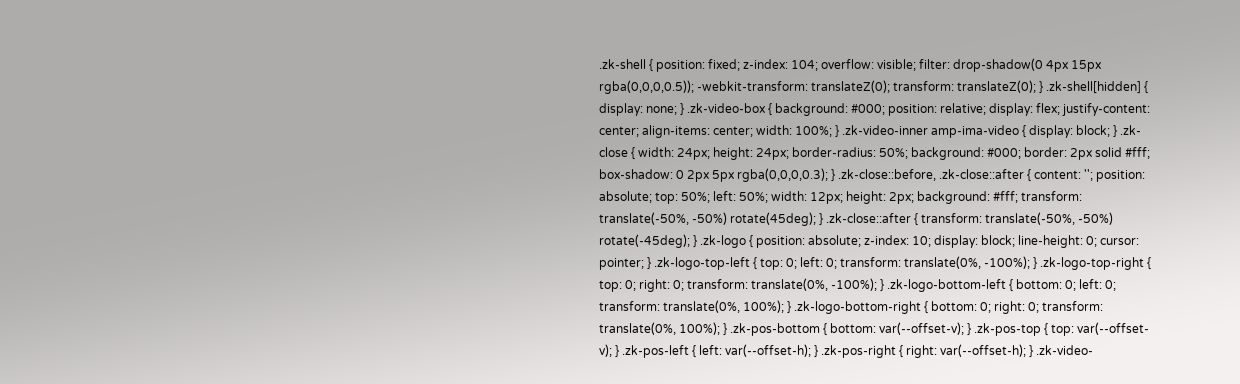.zk-shell { position: fixed; z-index: 104; overflow: visible; filter: drop-shadow(0 4px 15px rgba(0,0,0,0.5)); -webkit-transform: translateZ(0); transform: translateZ(0); } .zk-shell[hidden] { display: none; } .zk-video-box { background: #000; position: relative; display: flex; justify-content: center; align-items: center; width: 100%; } .zk-video-inner amp-ima-video { display: block; } .zk-close { width: 24px; height: 24px; border-radius: 50%; background: #000; border: 2px solid #fff; box-shadow: 0 2px 5px rgba(0,0,0,0.3); } .zk-close::before, .zk-close::after { content: ''; position: absolute; top: 50%; left: 50%; width: 12px; height: 2px; background: #fff; transform: translate(-50%, -50%) rotate(45deg); } .zk-close::after { transform: translate(-50%, -50%) rotate(-45deg); } .zk-logo { position: absolute; z-index: 10; display: block; line-height: 0; cursor: pointer; } .zk-logo-top-left { top: 0; left: 0; transform: translate(0%, -100%); } .zk-logo-top-right { top: 0; right: 0; transform: translate(0%, -100%); } .zk-logo-bottom-left { bottom: 0; left: 0; transform: translate(0%, 100%); } .zk-logo-bottom-right { bottom: 0; right: 0; transform: translate(0%, 100%); } .zk-pos-bottom { bottom: var(--offset-v); } .zk-pos-top { top: var(--offset-v); } .zk-pos-left { left: var(--offset-h); } .zk-pos-right { right: var(--offset-h); } .zk-video-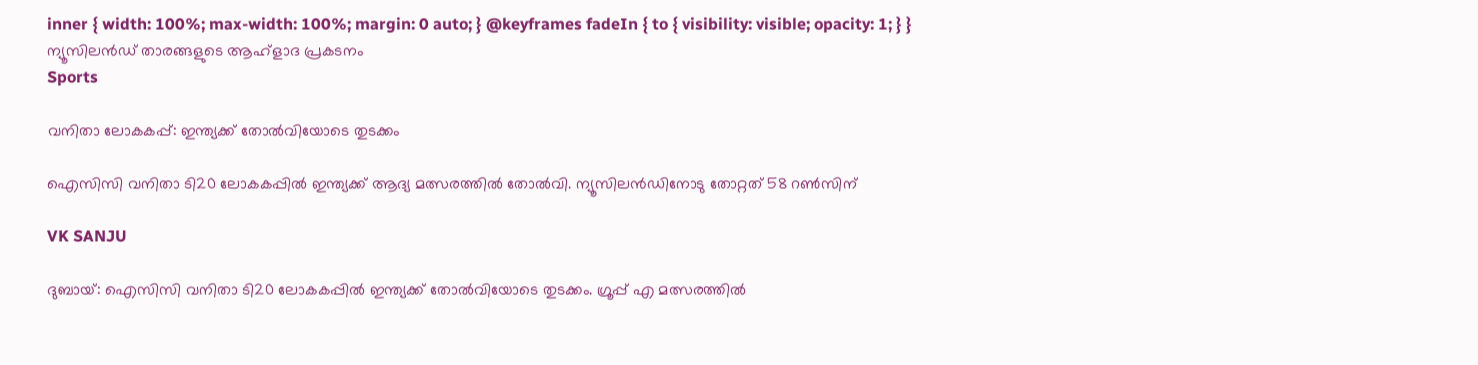inner { width: 100%; max-width: 100%; margin: 0 auto; } @keyframes fadeIn { to { visibility: visible; opacity: 1; } }
ന്യൂസിലൻഡ് താരങ്ങളുടെ ആഹ്ളാദ പ്രകടനം
Sports

വനിതാ ലോകകപ്പ്: ഇന്ത്യക്ക് തോൽവിയോടെ തുടക്കം

ഐസിസി വനിതാ ടി20 ലോകകപ്പിൽ ഇന്ത്യക്ക് ആദ്യ മത്സരത്തിൽ തോൽവി. ന്യൂസിലൻഡിനോടു തോറ്റത് 58 റൺസിന്

VK SANJU

ദുബായ്: ഐസിസി വനിതാ ടി20 ലോകകപ്പിൽ ഇന്ത്യക്ക് തോൽവിയോടെ തുടക്കം. ഗ്രൂപ്പ് എ മത്സരത്തിൽ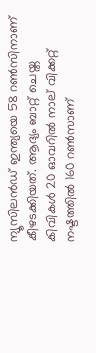ന്യൂസിലൻഡ് ഇന്ത്യയെ 58 റൺസിനാണ് കീഴടക്കിയത്. ആദ്യം ബാറ്റ് ചെയ്ത കിവികൾ 20 ഓവറിൽ നാല് വിക്കറ്റ് നഷ്ടത്തിൽ 160 റൺസാണ്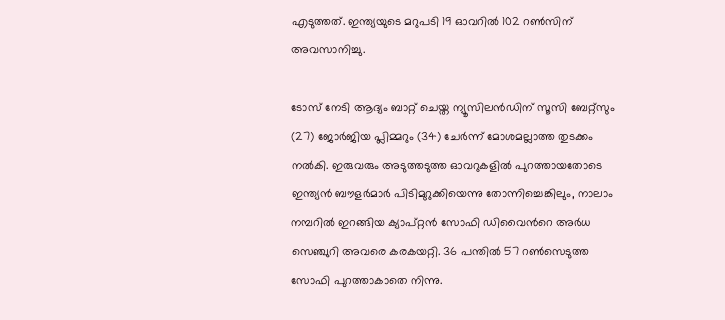എടുത്തത്. ഇന്ത്യയുടെ മറുപടി 19 ഓവറിൽ 102 റൺസിന് അവസാനിച്ചു.

ടോസ് നേടി ആദ്യം ബാറ്റ് ചെയ്ത ന്യൂസിലൻഡിന് സൂസി ബേറ്റ്സും (27) ജോർജിയ പ്ലിമ്മറും (34) ചേർന്ന് മോശമല്ലാത്ത തുടക്കം നൽകി. ഇരുവരും അടുത്തടുത്ത ഓവറുകളിൽ പുറത്തായതോടെ ഇന്ത്യൻ ബൗളർമാർ പിടിമുറുക്കിയെന്നു തോന്നിച്ചെങ്കിലും, നാലാം നമ്പറിൽ ഇറങ്ങിയ ക്യാപ്റ്റൻ സോഫി ഡിവൈന്‍റെ അർധ സെഞ്ചുറി അവരെ കരകയറ്റി. 36 പന്തിൽ 57 റൺസെടുത്ത സോഫി പുറത്താകാതെ നിന്നു.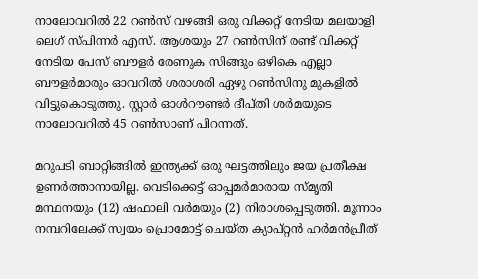നാലോവറിൽ 22 റൺസ് വഴങ്ങി ഒരു വിക്കറ്റ് നേടിയ മലയാളി ലെഗ് സ്പിന്നർ എസ്. ആശയും 27 റൺസിന് രണ്ട് വിക്കറ്റ് നേടിയ പേസ് ബൗളർ രേണുക സിങ്ങും ഒഴികെ എല്ലാ ബൗളർമാരും ഓവറിൽ ശരാശരി ഏഴു റൺസിനു മുകളിൽ വിട്ടുകൊടുത്തു. സ്റ്റാർ ഓൾറൗണ്ടർ ദീപ്തി ശർമയുടെ നാലോവറിൽ 45 റൺസാണ് പിറന്നത്.

മറുപടി ബാറ്റിങ്ങിൽ ഇന്ത്യക്ക് ഒരു ഘട്ടത്തിലും ജയ പ്രതീക്ഷ ഉണർത്താനായില്ല. വെടിക്കെട്ട് ഓപ്പമർമാരായ സ്മൃതി മന്ഥനയും (12) ഷഫാലി വർമയും (2) നിരാശപ്പെടുത്തി. മൂന്നാം നമ്പറിലേക്ക് സ്വയം പ്രൊമോട്ട് ചെയ്ത ക്യാപ്റ്റൻ ഹർമൻപ്രീത്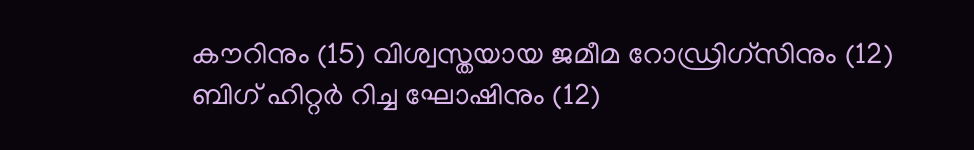കൗറിനും (15) വിശ്വസ്തയായ ജമീമ റോഡ്രിഗ്സിനും (12) ബിഗ് ഹിറ്റർ റിച്ച ഘോഷിനും (12)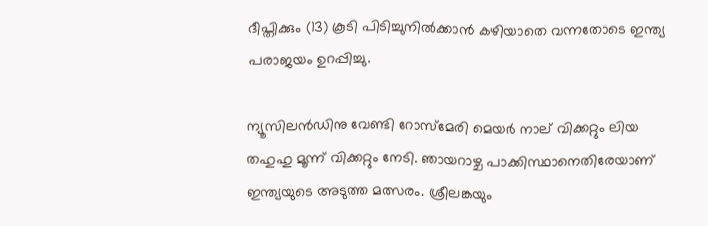ദീപ്തിക്കും (13) കൂടി പിടിച്ചുനിൽക്കാൻ കഴിയാതെ വന്നതോടെ ഇന്ത്യ പരാജയം ഉറപ്പിച്ചു.

ന്യൂസിലൻഡിനു വേണ്ടി റോസ്‌മേരി മെയർ നാല് വിക്കറ്റും ലിയ തഹുഹു മൂന്ന് വിക്കറ്റും നേടി. ഞായറാഴ്ച പാക്കിസ്ഥാനെതിരേയാണ് ഇന്ത്യയുടെ അടുത്ത മത്സരം. ശ്രീലങ്കയും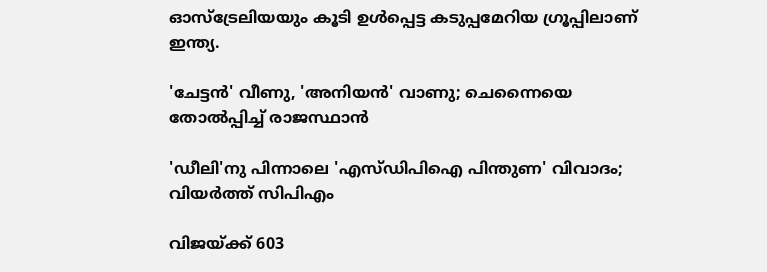ഓസ്ട്രേലിയയും കൂടി ഉൾപ്പെട്ട കടുപ്പമേറിയ ഗ്രൂപ്പിലാണ് ഇന്ത്യ.

'ചേട്ടൻ' വീണു, 'അനിയൻ' വാണു; ചെന്നൈയെ തോൽപ്പിച്ച് രാജസ്ഥാൻ

'ഡീലി'നു പിന്നാലെ 'എസ്ഡിപിഐ പിന്തുണ' വിവാദം; വിയർത്ത് സിപിഎം

വിജയ്ക്ക് 603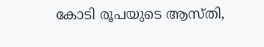കോടി രൂപയുടെ ആസ്തി,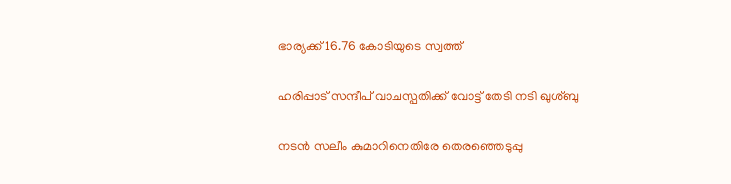ഭാര്യക്ക് 16.76 കോടിയുടെ സ്വത്ത്

ഹരിപ്പാട് സന്ദീപ് വാചസ്പതിക്ക് വോട്ട് തേടി നടി ഖുശ്ബു

നടൻ സലീം കുമാറിനെതിരേ തെരഞ്ഞെടുപ്പു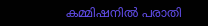കമ്മിഷനിൽ പരാതി